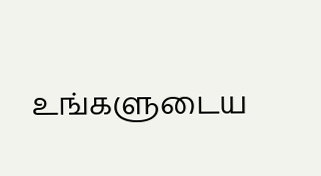உங்களுடைய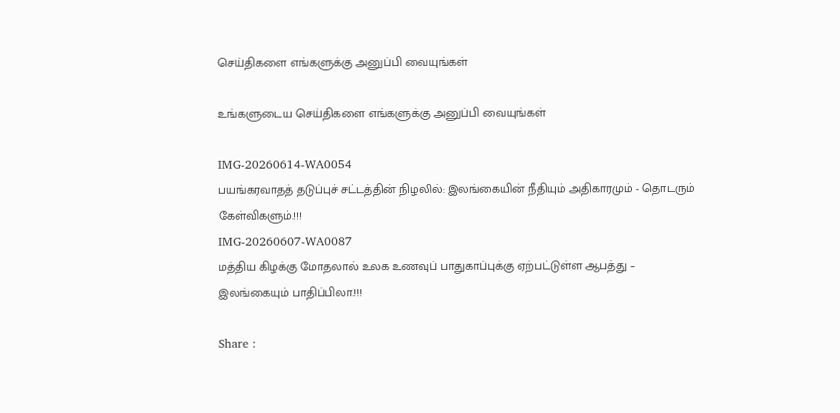செய்திகளை எங்களுக்கு அனுப்பி வையுங்கள்

உங்களுடைய செய்திகளை எங்களுக்கு அனுப்பி வையுங்கள்

IMG-20260614-WA0054
பயங்கரவாதத் தடுப்புச் சட்டத்தின் நிழலில்: இலங்கையின் நீதியும் அதிகாரமும் - தொடரும் கேள்விகளும்.!!!
IMG-20260607-WA0087
மத்திய கிழக்கு மோதலால் உலக உணவுப் பாதுகாப்புக்கு ஏற்பட்டுள்ள ஆபத்து – இலங்கையும் பாதிப்பிலா.!!!

Share :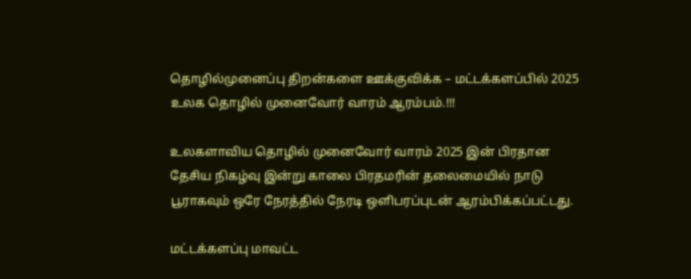தொழில்முனைப்பு திறன்களை ஊக்குவிக்க – மட்டக்களப்பில் 2025 உலக தொழில் முனைவோர் வாரம் ஆரம்பம்.!!!

உலகளாவிய தொழில் முனைவோர் வாரம் 2025 இன் பிரதான தேசிய நிகழ்வு இன்று காலை பிரதமரின் தலைமையில் நாடு பூராகவும் ஒரே நேரத்தில் நேரடி ஒளிபரப்புடன் ஆரம்பிக்கப்பட்டது.

மட்டக்களப்பு மாவட்ட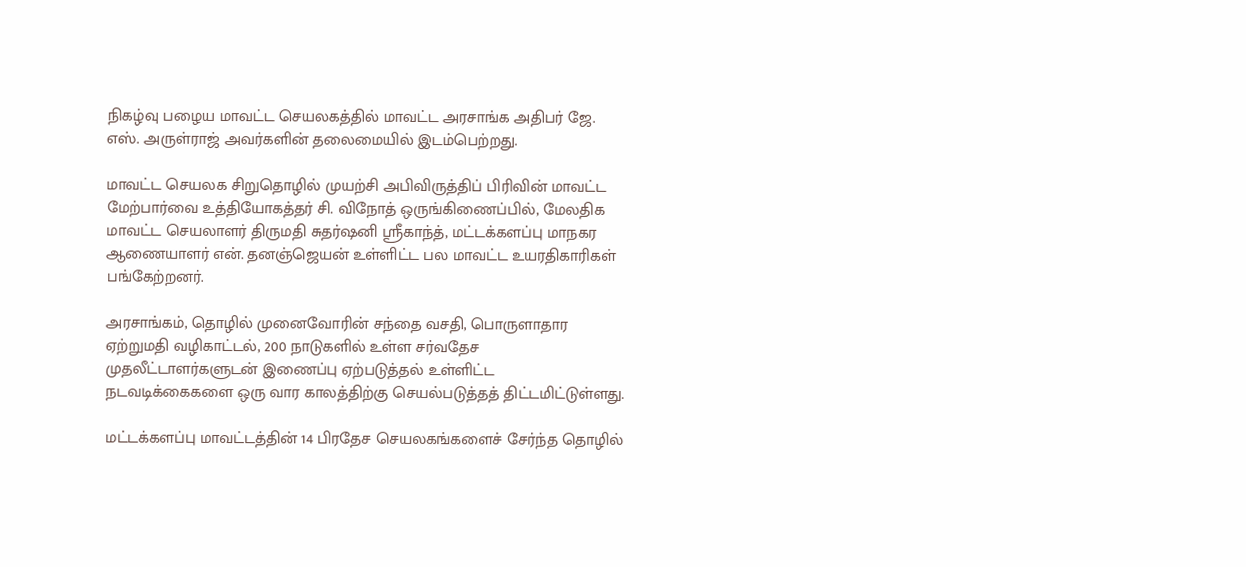நிகழ்வு பழைய மாவட்ட செயலகத்தில் மாவட்ட அரசாங்க அதிபர் ஜே. எஸ். அருள்ராஜ் அவர்களின் தலைமையில் இடம்பெற்றது.

மாவட்ட செயலக சிறுதொழில் முயற்சி அபிவிருத்திப் பிரிவின் மாவட்ட மேற்பார்வை உத்தியோகத்தர் சி. விநோத் ஒருங்கிணைப்பில், மேலதிக மாவட்ட செயலாளர் திருமதி சுதர்ஷனி ஸ்ரீகாந்த், மட்டக்களப்பு மாநகர ஆணையாளர் என். தனஞ்ஜெயன் உள்ளிட்ட பல மாவட்ட உயரதிகாரிகள் பங்கேற்றனர்.

அரசாங்கம், தொழில் முனைவோரின் சந்தை வசதி, பொருளாதார ஏற்றுமதி வழிகாட்டல், 200 நாடுகளில் உள்ள சர்வதேச முதலீட்டாளர்களுடன் இணைப்பு ஏற்படுத்தல் உள்ளிட்ட நடவடிக்கைகளை ஒரு வார காலத்திற்கு செயல்படுத்தத் திட்டமிட்டுள்ளது.

மட்டக்களப்பு மாவட்டத்தின் 14 பிரதேச செயலகங்களைச் சேர்ந்த தொழில்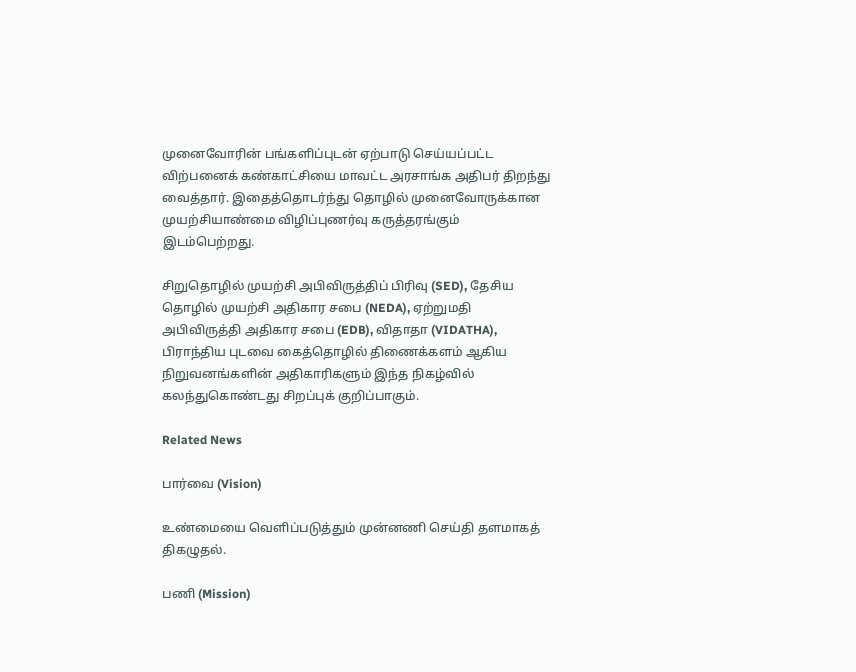முனைவோரின் பங்களிப்புடன் ஏற்பாடு செய்யப்பட்ட விற்பனைக் கண்காட்சியை மாவட்ட அரசாங்க அதிபர் திறந்து வைத்தார். இதைத்தொடர்ந்து தொழில் முனைவோருக்கான முயற்சியாண்மை விழிப்புணர்வு கருத்தரங்கும் இடம்பெற்றது.

சிறுதொழில் முயற்சி அபிவிருத்திப் பிரிவு (SED), தேசிய தொழில் முயற்சி அதிகார சபை (NEDA), ஏற்றுமதி அபிவிருத்தி அதிகார சபை (EDB), விதாதா (VIDATHA), பிராந்திய புடவை கைத்தொழில் திணைக்களம் ஆகிய நிறுவனங்களின் அதிகாரிகளும் இந்த நிகழ்வில் கலந்துகொண்டது சிறப்புக் குறிப்பாகும்.

Related News

பார்வை (Vision)

உண்மையை வெளிப்படுத்தும் முன்னணி செய்தி தளமாகத் திகழுதல்.

பணி (Mission)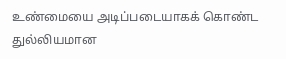உண்மையை அடிப்படையாகக் கொண்ட துல்லியமான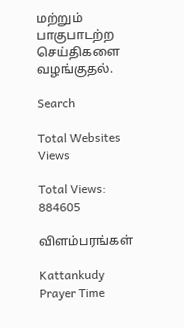மற்றும் பாகுபாடற்ற செய்திகளை வழங்குதல்.

Search

Total Websites Views

Total Views: 884605

விளம்பரங்கள்

Kattankudy Prayer Time